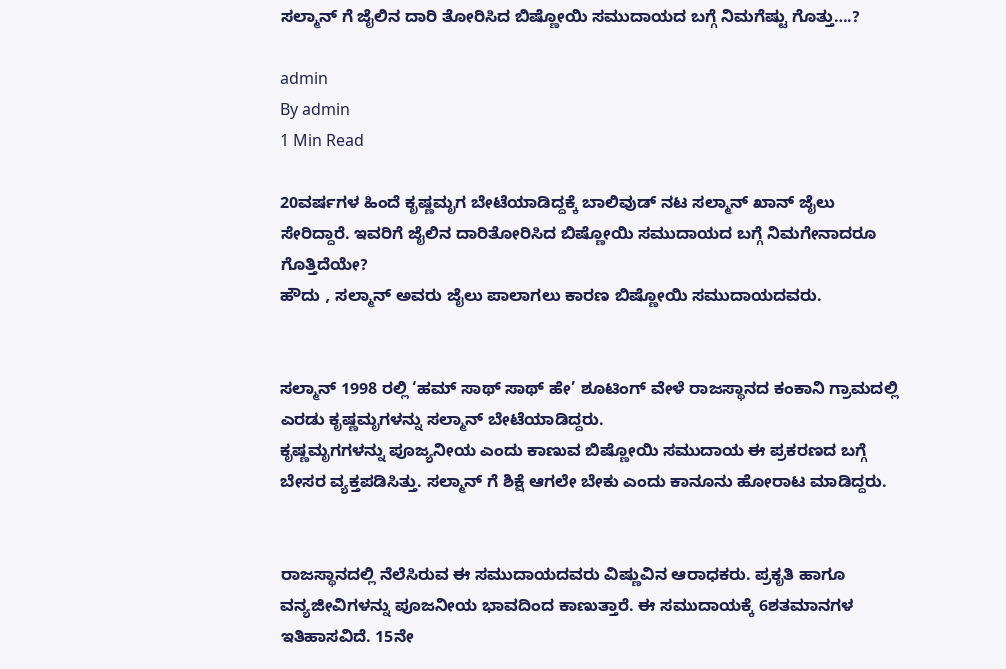ಸಲ್ಮಾನ್ ಗೆ ಜೈಲಿನ ದಾರಿ ತೋರಿಸಿದ ಬಿಷ್ಣೋಯಿ ಸಮುದಾಯದ ಬಗ್ಗೆ ನಿಮಗೆಷ್ಟು ಗೊತ್ತು….?

admin
By admin
1 Min Read

20ವರ್ಷಗಳ ಹಿಂದೆ ಕೃಷ್ಣಮೃಗ ಬೇಟೆಯಾಡಿದ್ದಕ್ಕೆ ಬಾಲಿವುಡ್ ನಟ ಸಲ್ಮಾನ್ ಖಾನ್ ಜೈಲು ಸೇರಿದ್ದಾರೆ. ಇವರಿಗೆ ಜೈಲಿನ ದಾರಿತೋರಿಸಿದ ಬಿಷ್ಣೋಯಿ ಸಮುದಾಯದ ಬಗ್ಗೆ ನಿಮಗೇನಾದರೂ ಗೊತ್ತಿದೆಯೇ?
ಹೌದು , ಸಲ್ಮಾನ್ ಅವರು ಜೈಲು ಪಾಲಾಗಲು ಕಾರಣ ಬಿಷ್ಣೋಯಿ ಸಮುದಾಯದವರು.


ಸಲ್ಮಾನ್ 1998 ರಲ್ಲಿ ‘ಹಮ್ ಸಾಥ್ ಸಾಥ್ ಹೇ’ ಶೂಟಿಂಗ್ ವೇಳೆ ರಾಜಸ್ಥಾನದ ಕಂಕಾನಿ ಗ್ರಾಮದಲ್ಲಿ ಎರಡು ಕೃಷ್ಣಮೃಗಳನ್ನು ಸಲ್ಮಾನ್ ಬೇಟೆಯಾಡಿದ್ದರು.
ಕೃಷ್ಣಮೃಗಗಳನ್ನು ಪೂಜ್ಯನೀಯ ಎಂದು ಕಾಣುವ ಬಿಷ್ಣೋಯಿ ಸಮುದಾಯ ಈ ಪ್ರಕರಣದ ಬಗ್ಗೆ ಬೇಸರ ವ್ಯಕ್ತಪಡಿಸಿತ್ತು. ಸಲ್ಮಾನ್ ಗೆ ಶಿಕ್ಷೆ ಆಗಲೇ ಬೇಕು ಎಂದು ಕಾನೂನು ಹೋರಾಟ ಮಾಡಿದ್ದರು.


ರಾಜಸ್ಥಾನದಲ್ಲಿ ನೆಲೆಸಿರುವ ಈ ಸಮುದಾಯದವರು ವಿಷ್ಣುವಿನ ಆರಾಧಕರು. ಪ್ರಕೃತಿ ಹಾಗೂ ವನ್ಯಜೀವಿಗಳನ್ನು ಪೂಜನೀಯ ಭಾವದಿಂದ ಕಾಣುತ್ತಾರೆ. ಈ ಸಮುದಾಯಕ್ಕೆ 6ಶತಮಾನಗಳ ಇತಿಹಾಸವಿದೆ. 15ನೇ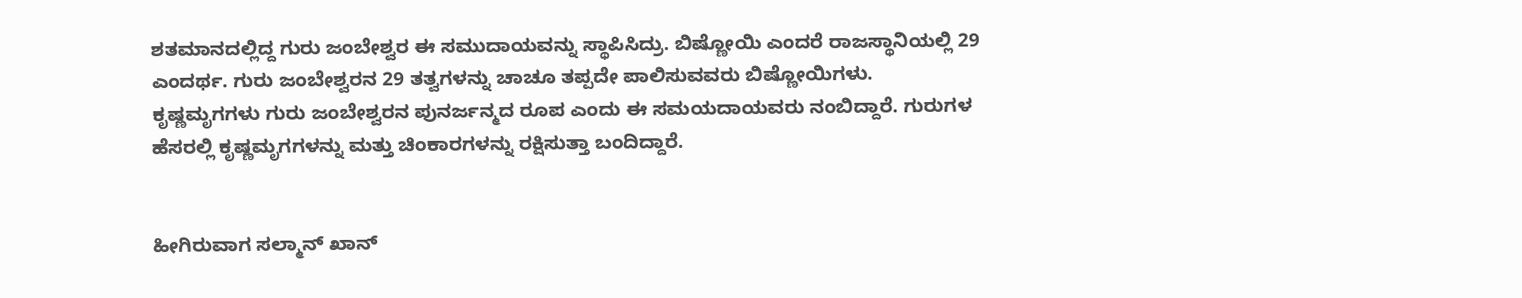ಶತಮಾನದಲ್ಲಿದ್ದ ಗುರು ಜಂಬೇಶ್ವರ ಈ ಸಮುದಾಯವನ್ನು ಸ್ಥಾಪಿಸಿದ್ರು. ಬಿಷ್ಣೋಯಿ ಎಂದರೆ ರಾಜಸ್ಥಾನಿಯಲ್ಲಿ 29 ಎಂದರ್ಥ. ಗುರು ಜಂಬೇಶ್ವರನ 29 ತತ್ವಗಳನ್ನು ಚಾಚೂ ತಪ್ಪದೇ ಪಾಲಿಸುವವರು ಬಿಷ್ಣೋಯಿಗಳು.
ಕೃಷ್ಣಮೃಗಗಳು ಗುರು ಜಂಬೇಶ್ವರನ ಪುನರ್ಜನ್ಮದ ರೂಪ ಎಂದು ಈ ಸಮಯದಾಯವರು ನಂಬಿದ್ದಾರೆ. ಗುರುಗಳ ಹೆಸರಲ್ಲಿ ಕೃಷ್ಣಮೃಗಗಳನ್ನು ಮತ್ತು ಚಿಂಕಾರಗಳನ್ನು ರಕ್ಷಿಸುತ್ತಾ ಬಂದಿದ್ದಾರೆ.


ಹೀಗಿರುವಾಗ ಸಲ್ಮಾನ್ ಖಾನ್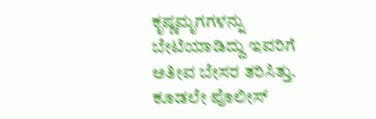ಕೃಷ್ಣಮೃಗಗಳನ್ನು ಬೇಟಿಯಾಡಿದ್ದು ಇವರಿಗೆ ಅತೀವ ಬೇಸರ ತರಿಸಿತ್ತು. ಕೂಡಲೇ ಪೊಲೀಸ್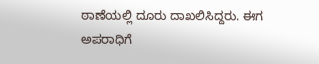ಠಾಣೆಯಲ್ಲಿ ದೂರು ದಾಖಲಿಸಿದ್ದರು. ಈಗ ಅಪರಾಧಿಗೆ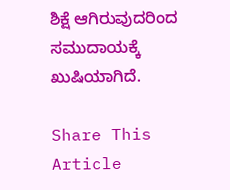ಶಿಕ್ಷೆ ಆಗಿರುವುದರಿಂದ ಸಮುದಾಯಕ್ಕೆ ಖುಷಿಯಾಗಿದೆ.

Share This Article